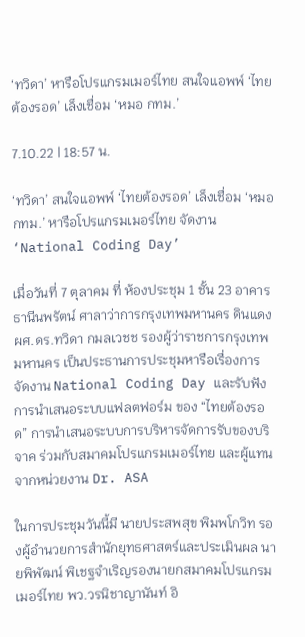‘ทวิดา’ หารือโปรแกรมเมอร์ไทย สนใจแอพพ์ ‘ไทยต้องรอด’ เล็งเชื่อม ‘หมอ กทม.’

7.10.22 | 18:57 น.

‘ทวิดา’ สนใจแอพพ์ ‘ไทยต้องรอด’ เล็งเชื่อม ‘หมอ กทม.’ หารือโปรแกรมเมอร์ไทย จัดงาน ‘National Coding Day’

เมื่อวันที่ 7 ตุลาคม ที่ ห้องประชุม 1 ชั้น 23 อาคารธานีนพรัตน์ ศาลาว่าการกรุงเทพมหานคร ดินแดง ผศ.ดร.ทวิดา กมลเวชช รองผู้ว่าราชการกรุงเทพมหานคร เป็นประธานการประชุมหารือเรื่องการจัดงาน National Coding Day และรับฟังการนำเสนอระบบแฟลตฟอร์ม ของ “ไทยต้องรอด” การนำเสนอระบบการบริหารจัดการรับของบริจาค ร่วมกับสมาคมโปรแกรมเมอร์ไทย และผู้แทนจากหน่วยงาน Dr. ASA

ในการประชุมวันนี้มี นายประสพสุข พิมพโกวิท รองผู้อำนวยการสำนักยุทธศาสตร์และประเมินผล นายพิพัฒน์ พิเชฐจำเริญรองนายกสมาคมโปรแกรมเมอร์ไทย พว.วรนิชาญานันท์ อิ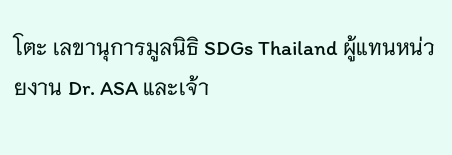โตะ เลขานุการมูลนิธิ SDGs Thailand ผู้แทนหน่วยงาน Dr. ASA และเจ้า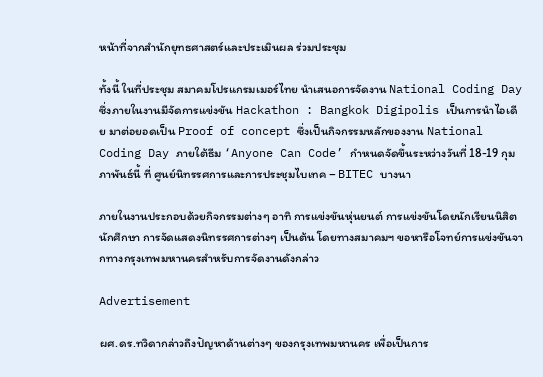หน้าที่จากสำนักยุทธศาสตร์และประเมินผล ร่วมประชุม

ทั้งนี้ ในที่ประชุม สมาคมโปรแกรมเมอร์ไทย นำเสนอการจัดงาน National Coding Day ซึ่งภายในงานมีจัดการแข่งขัน Hackathon : Bangkok Digipolis เป็นการนำไอเดีย มาต่อยอดเป็น Proof of concept ซึ่งเป็นกิจกรรมหลักของงาน National Coding Day ภายใต้ธีม ‘Anyone Can Code’ กำหนดจัดขึ้นระหว่างวันที่ 18-19 กุมภาพันธ์นี้ ที่ ศูนย์นิทรรศการและการประชุมไบเทค – BITEC บางนา

ภายในงานประกอบด้วยกิจกรรมต่างๆ อาทิ การแข่งขันหุ่นยนต์ การแข่งขันโดยนักเรียนนิสิตนักศึกษา การจัดแสดงนิทรรศการต่างๆ เป็นต้น โดยทางสมาคมฯ ขอหารือโจทย์การแข่งขันจากทางกรุงเทพมหานครสำหรับการจัดงานดังกล่าว

Advertisement

ผศ.ดร.ทวิดากล่าวถึงปัญหาด้านต่างๆ ของกรุงเทพมหานคร เพื่อเป็นการ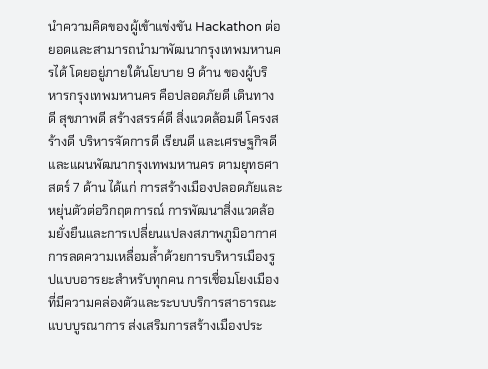นำความคิดของผู้เข้าแข่งขัน Hackathon ต่อยอดและสามารถนำมาพัฒนากรุงเทพมหานครได้ โดยอยู่ภายใต้นโยบาย 9 ด้าน ของผู้บริหารกรุงเทพมหานคร คือปลอดภัยดี เดินทางดี สุขภาพดี สร้างสรรค์ดี สิ่งแวดล้อมดี โครงสร้างดี บริหารจัดการดี เรียนดี และเศรษฐกิจดี และแผนพัฒนากรุงเทพมหานคร ตามยุทธศาสตร์ 7 ด้าน ได้แก่ การสร้างเมืองปลอดภัยและหยุ่นตัวต่อวิกฤตการณ์ การพัฒนาสิ่งแวดล้อมยั่งยืนและการเปลี่ยนแปลงสภาพภูมิอากาศ การลดความเหลื่อมล้ำด้วยการบริหารเมืองรูปแบบอารยะสำหรับทุกคน การเชื่อมโยงเมืองที่มีความคล่องตัวและระบบบริการสาธารณะแบบบูรณาการ ส่งเสริมการสร้างเมืองประ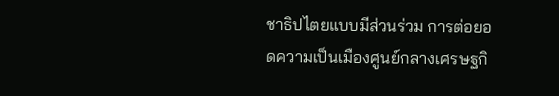ชาธิปไตยแบบมีส่วนร่วม การต่อยอดความเป็นเมืองศูนย์กลางเศรษฐกิ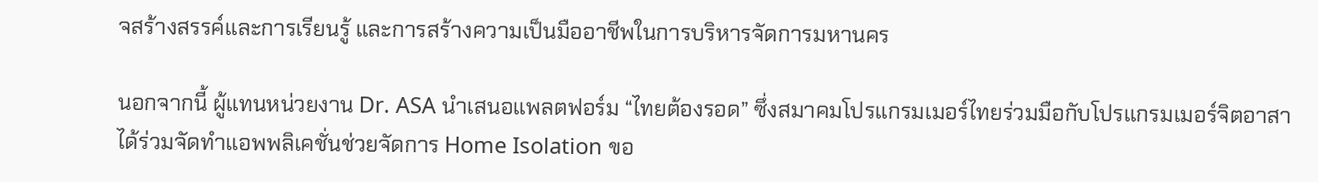จสร้างสรรค์และการเรียนรู้ และการสร้างความเป็นมืออาชีพในการบริหารจัดการมหานคร

นอกจากนี้ ผู้แทนหน่วยงาน Dr. ASA นำเสนอแพลตฟอร์ม “ไทยต้องรอด” ซึ่งสมาคมโปรแกรมเมอร์ไทยร่วมมือกับโปรแกรมเมอร์จิตอาสา ได้ร่วมจัดทำแอพพลิเคชั่นช่วยจัดการ Home Isolation ขอ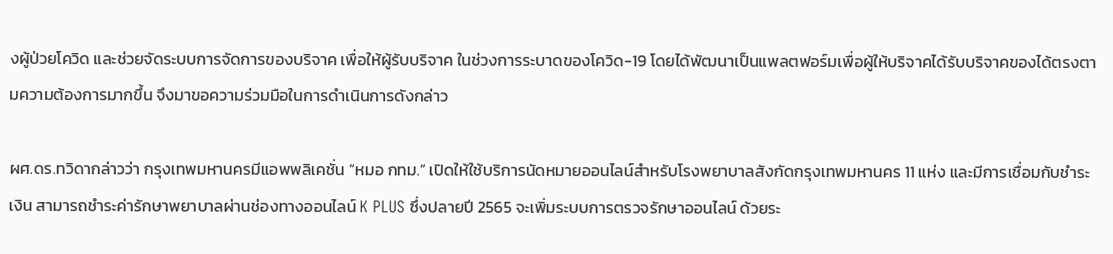งผู้ป่วยโควิด และช่วยจัดระบบการจัดการของบริจาค เพื่อให้ผู้รับบริจาค ในช่วงการระบาดของโควิด-19 โดยได้พัฒนาเป็นแพลตฟอร์มเพื่อผู้ให้บริจาคได้รับบริจาคของได้ตรงตามความต้องการมากขึ้น จึงมาขอความร่วมมือในการดำเนินการดังกล่าว

ผศ.ดร.ทวิดากล่าวว่า กรุงเทพมหานครมีแอพพลิเคชั่น “หมอ กทม.” เปิดให้ใช้บริการนัดหมายออนไลน์สำหรับโรงพยาบาลสังกัดกรุงเทพมหานคร 11 แห่ง และมีการเชื่อมกับชำระเงิน สามารถชำระค่ารักษาพยาบาลผ่านช่องทางออนไลน์ K PLUS ซึ่งปลายปี 2565 จะเพิ่มระบบการตรวจรักษาออนไลน์ ด้วยระ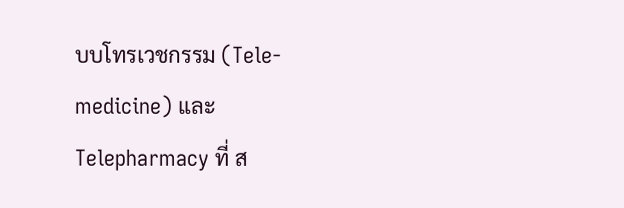บบโทรเวชกรรม (Tele-medicine) และ Telepharmacy ที่ ส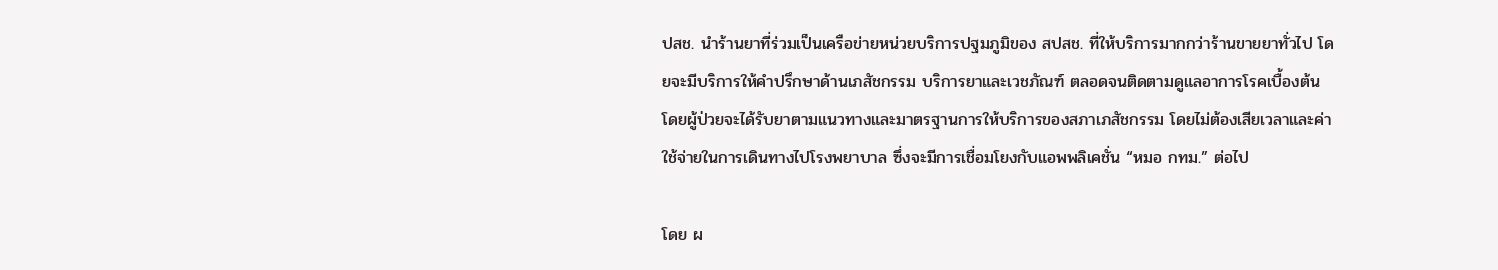ปสช. นำร้านยาที่ร่วมเป็นเครือข่ายหน่วยบริการปฐมภูมิของ สปสช. ที่ให้บริการมากกว่าร้านขายยาทั่วไป โดยจะมีบริการให้คำปรึกษาด้านเภสัชกรรม บริการยาและเวชภัณฑ์ ตลอดจนติดตามดูแลอาการโรคเบื้องต้น โดยผู้ป่วยจะได้รับยาตามแนวทางและมาตรฐานการให้บริการของสภาเภสัชกรรม โดยไม่ต้องเสียเวลาและค่าใช้จ่ายในการเดินทางไปโรงพยาบาล ซึ่งจะมีการเชื่อมโยงกับแอพพลิเคชั่น “หมอ กทม.” ต่อไป

โดย ผ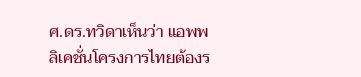ศ.ดร.ทวิดาเห็นว่า แอพพลิเคชั่นโครงการไทยต้องร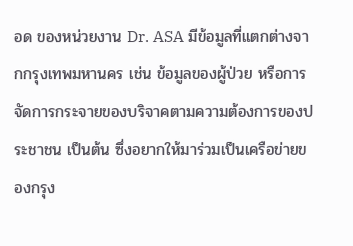อด ของหน่วยงาน Dr. ASA มีข้อมูลที่แตกต่างจากกรุงเทพมหานคร เช่น ข้อมูลของผู้ป่วย หรือการจัดการกระจายของบริจาคตามความต้องการของประชาชน เป็นต้น ซึ่งอยากให้มาร่วมเป็นเครือข่ายของกรุง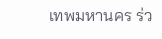เทพมหานคร ร่ว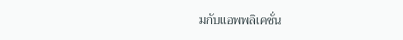มกับแอพพลิเคชั่น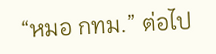“หมอ กทม.” ต่อไป